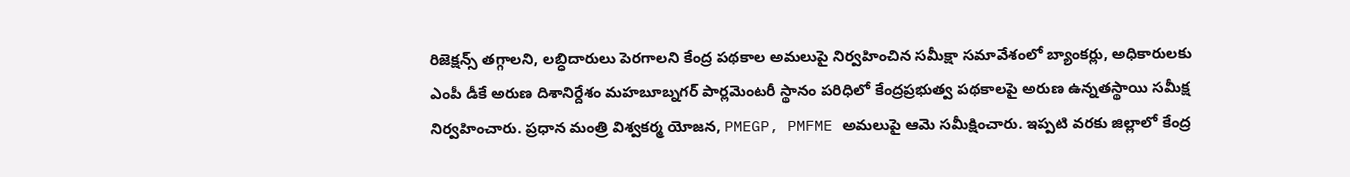రిజెక్షన్స్ తగ్గాలని, లబ్ధిదారులు పెరగాలని కేంద్ర పథకాల అమలుపై నిర్వహించిన సమీక్షా సమావేశంలో బ్యాంకర్లు, అధికారులకు ఎంపీ డీకే అరుణ దిశానిర్దేశం మహబూబ్నగర్ పార్లమెంటరీ స్థానం పరిధిలో కేంద్రప్రభుత్వ పథకాలపై అరుణ ఉన్నతస్థాయి సమీక్ష నిర్వహించారు. ప్రధాన మంత్రి విశ్వకర్మ యోజన, PMEGP, PMFME అమలుపై ఆమె సమీక్షించారు. ఇప్పటి వరకు జిల్లాలో కేంద్ర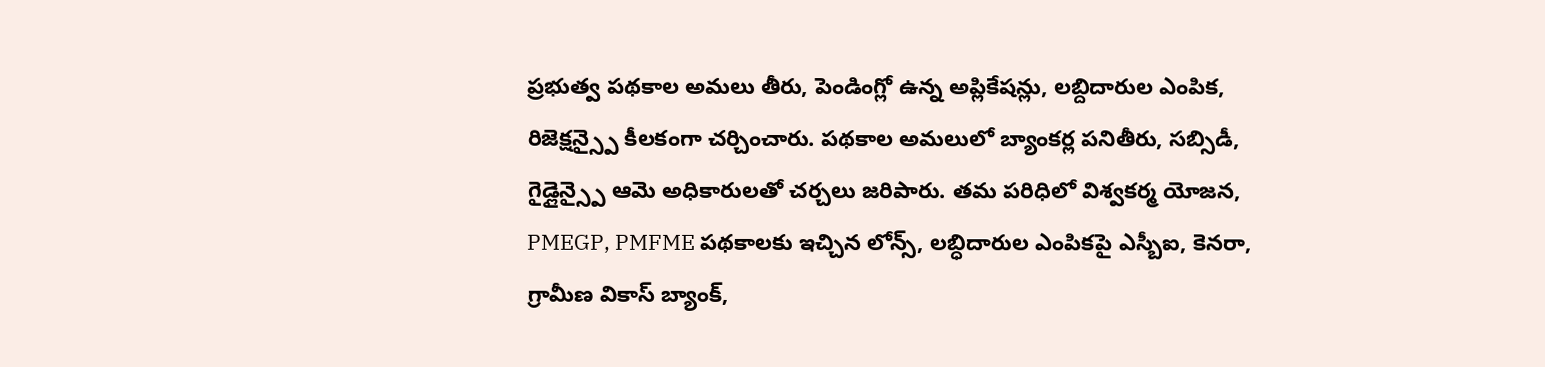ప్రభుత్వ పథకాల అమలు తీరు, పెండింగ్లో ఉన్న అప్లికేషన్లు, లబ్దిదారుల ఎంపిక, రిజెక్షన్స్పై కీలకంగా చర్చించారు. పథకాల అమలులో బ్యాంకర్ల పనితీరు, సబ్సిడీ, గైడ్లైన్స్పై ఆమె అధికారులతో చర్చలు జరిపారు. తమ పరిధిలో విశ్వకర్మ యోజన, PMEGP, PMFME పథకాలకు ఇచ్చిన లోన్స్, లబ్ధిదారుల ఎంపికపై ఎస్బీఐ, కెనరా, గ్రామీణ వికాస్ బ్యాంక్,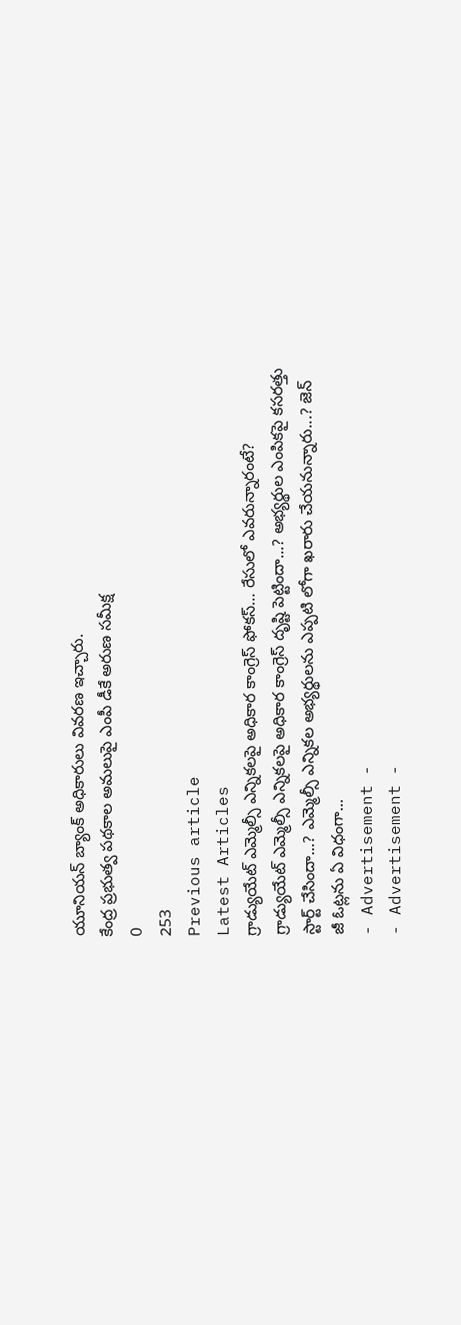యూనియన్ బ్యాంక్ అధికారులు వివరణ ఇచ్చారు.
కేంద్ర ప్రభుత్వ పథకాల అమలుపై ఎంపీ డీకే అరుణ సమీక్ష
0
253
Previous article
Latest Articles
గ్రాడ్యుయేట్ ఎమ్మెల్సీ ఎన్నికలపై అధికార కాంగ్రెస్ ఫోకస్… రేసులో ఎవరున్నారంటే?
గ్రాడ్యుయేట్ ఎమ్మెల్సీ ఎన్నికలపై అధికార కాంగ్రెస్ దృష్టి పెట్టిందా...? అభ్యర్థుల ఎంపికపై కసరత్తు స్టార్ట్ చేసిందా...? ఎమ్మెల్సీ ఎన్నికల అభ్యర్థులను ఎప్పటి లోగా ఖరారు చేయనున్నారు...? జెన్ జీ ఓట్లను ఏ విధంగా...
- Advertisement -
- Advertisement -